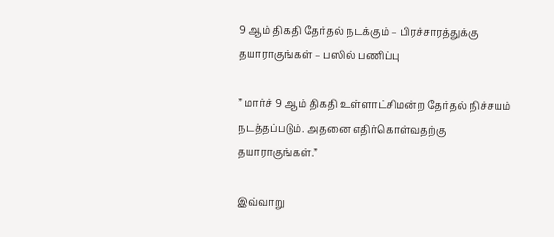9 ஆம் திகதி தேர்தல் நடக்கும் – பிரச்சாரத்துக்கு தயாராகுங்கள் – பஸில் பணிப்பு

” மார்ச் 9 ஆம் திகதி உள்ளாட்சிமன்ற தேர்தல் நிச்சயம் நடத்தப்படும். அதனை எதிர்கொள்வதற்கு தயாராகுங்கள்.”

இவ்வாறு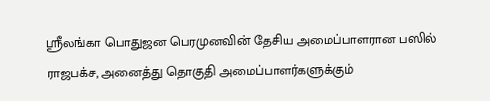ஶ்ரீலங்கா பொதுஜன பெரமுனவின் தேசிய அமைப்பாளரான பஸில் ராஜபக்ச, அனைத்து தொகுதி அமைப்பாளர்களுக்கும்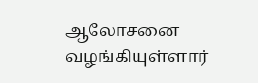ஆலோசனை வழங்கியுள்ளார்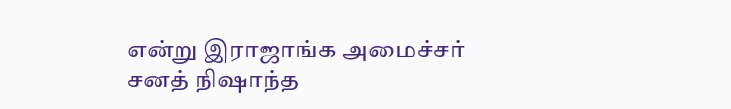என்று இராஜாங்க அமைச்சர் சனத் நிஷாந்த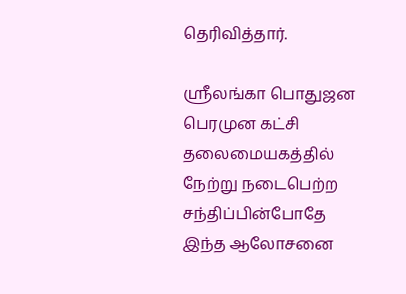தெரிவித்தார்.

ஶ்ரீலங்கா பொதுஜன பெரமுன கட்சி தலைமையகத்தில் நேற்று நடைபெற்ற சந்திப்பின்போதே இந்த ஆலோசனை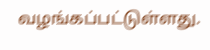வழங்கப்பட்டுள்ளது.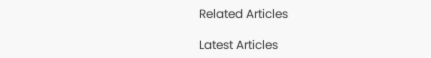Related Articles

Latest Articles